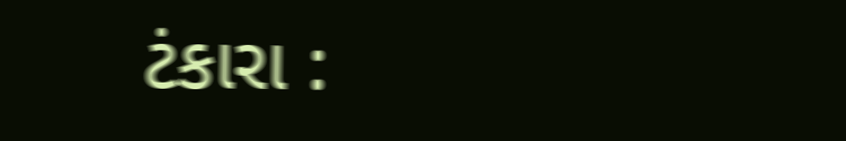ટંકારા :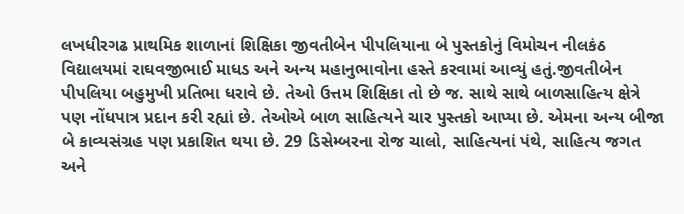લખધીરગઢ પ્રાથમિક શાળાનાં શિક્ષિકા જીવતીબેન પીપલિયાના બે પુસ્તકોનું વિમોચન નીલકંઠ વિદ્યાલયમાં રાઘવજીભાઈ માધડ અને અન્ય મહાનુભાવોના હસ્તે કરવામાં આવ્યું હતું.જીવતીબેન પીપલિયા બહુમુખી પ્રતિભા ધરાવે છે. તેઓ ઉત્તમ શિક્ષિકા તો છે જ. સાથે સાથે બાળસાહિત્ય ક્ષેત્રે પણ નોંધપાત્ર પ્રદાન કરી રહ્યાં છે. તેઓએ બાળ સાહિત્યને ચાર પુસ્તકો આપ્યા છે. એમના અન્ય બીજા બે કાવ્યસંગ્રહ પણ પ્રકાશિત થયા છે. 29 ડિસેમ્બરના રોજ ચાલો, સાહિત્યનાં પંથે, સાહિત્ય જગત અને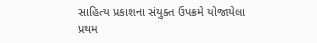સાહિત્ય પ્રકાશના સંયુક્ત ઉપક્રમે યોજાયેલા પ્રથમ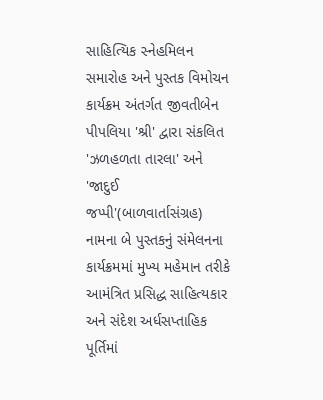સાહિત્યિક સ્નેહમિલન સમારોહ અને પુસ્તક વિમોચન કાર્યક્રમ અંતર્ગત જીવતીબેન પીપલિયા 'શ્રી' દ્વારા સંકલિત 'ઝળહળતા તારલા' અને 'જાદુઈ જપ્પી'(બાળવાર્તાસંગ્રહ) નામના બે પુસ્તકનું સંમેલનના કાર્યક્રમમાં મુખ્ય મહેમાન તરીકે આમંત્રિત પ્રસિદ્ધ સાહિત્યકાર અને સંદેશ અર્ધસપ્તાહિક પૂર્તિમાં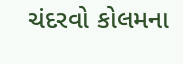ચંદરવો કોલમના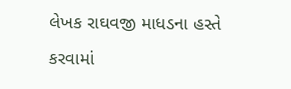લેખક રાઘવજી માધડના હસ્તે કરવામાં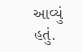આવ્યું હતું.